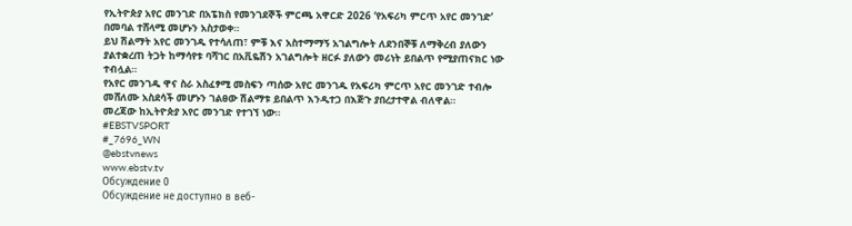የኢትዮጵያ አየር መንገድ በአፔክስ የመንገደኞች ምርጫ አዋርድ 2026 ‘የአፍሪካ ምርጥ አየር መንገድ’ በመባል ተሸላሚ መሆኑን አስታወቀ።
ይህ ሽልማት አየር መንገዱ የተሳለጠ፣ ምቹ እና አስተማማኝ አገልግሎት ለደንበኞቹ ለማቅረብ ያለውን ያልተቋረጠ ትጋት ከማሳየቱ ባሻገር በአቪዬሽን አገልግሎት ዘርፉ ያለውን መሪነት ይበልጥ የሚያጠናክር ነው ተብሏል።
የአየር መንገዱ ዋና ስራ አስፈፃሚ መስፍን ጣሰው አየር መንገዱ የአፍሪካ ምርጥ አየር መንገድ ተብሎ መሸለሙ አስደሳች መሆኑን ገልፀው ሽልማቱ ይበልጥ እንዲተጋ በእጅጉ ያበረታተዋል ብለዋል።
መረጃው ከኢትዮጵያ አየር መንገድ የተገኘ ነው።
#EBSTVSPORT
#_7696_WN
@ebstvnews
www.ebstv.tv
Обсуждение 0
Обсуждение не доступно в веб-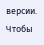версии. Чтобы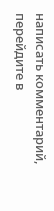написать комментарий, перейдите в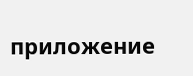приложение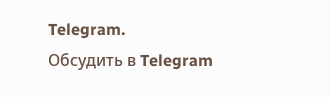Telegram.
Обсудить в Telegram